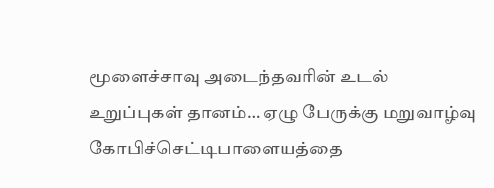மூளைச்சாவு அடைந்தவரின் உடல் உறுப்புகள் தானம்… ஏழு பேருக்கு மறுவாழ்வு
கோபிச்செட்டிபாளையத்தை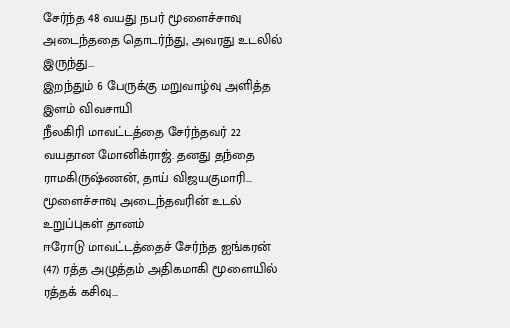சேர்ந்த 48 வயது நபர் மூளைச்சாவு அடைந்ததை தொடர்ந்து, அவரது உடலில் இருந்து...
இறந்தும் 6 பேருக்கு மறுவாழ்வு அளித்த இளம் விவசாயி
நீலகிரி மாவட்டத்தை சேர்ந்தவர் 22 வயதான மோனிக்ராஜ். தனது தந்தை ராமகிருஷ்ணன், தாய் விஜயகுமாரி...
மூளைச்சாவு அடைந்தவரின் உடல் உறுப்புகள் தானம்
ஈரோடு மாவட்டத்தைச் சேர்ந்த ஐங்கரன் (47) ரத்த அழுத்தம் அதிகமாகி மூளையில் ரத்தக் கசிவு...